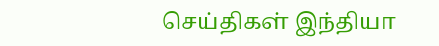செய்திகள் இந்தியா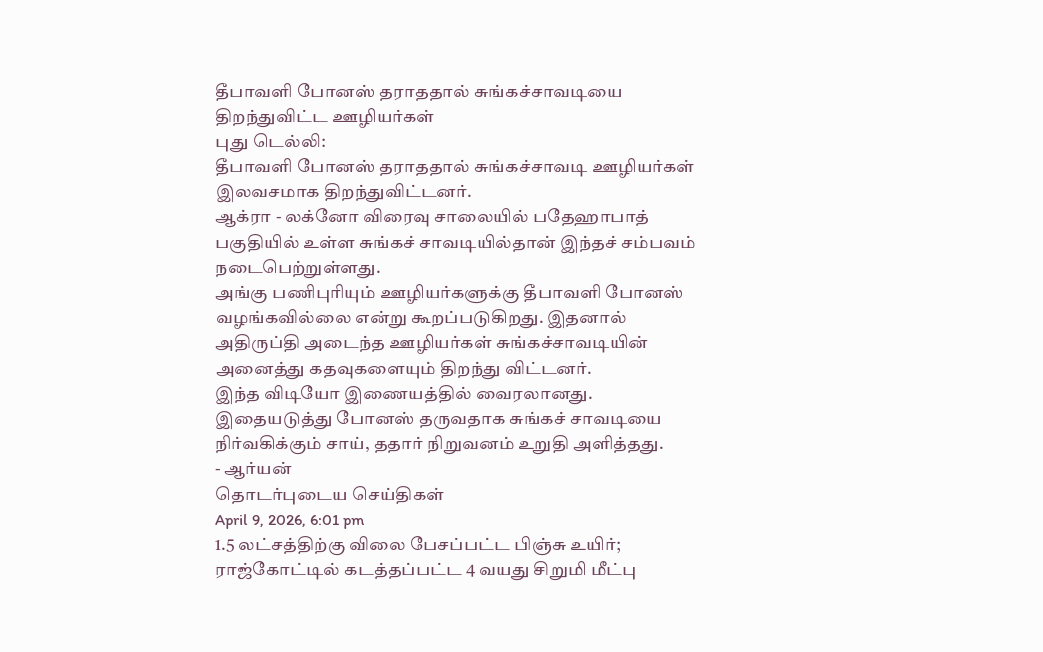தீபாவளி போனஸ் தராததால் சுங்கச்சாவடியை திறந்துவிட்ட ஊழியர்கள்
புது டெல்லி:
தீபாவளி போனஸ் தராததால் சுங்கச்சாவடி ஊழியர்கள் இலவசமாக திறந்துவிட்டனர்.
ஆக்ரா - லக்னோ விரைவு சாலையில் பதேஹாபாத் பகுதியில் உள்ள சுங்கச் சாவடியில்தான் இந்தச் சம்பவம் நடைபெற்றுள்ளது.
அங்கு பணிபுரியும் ஊழியர்களுக்கு தீபாவளி போனஸ் வழங்கவில்லை என்று கூறப்படுகிறது. இதனால் அதிருப்தி அடைந்த ஊழியர்கள் சுங்கச்சாவடியின் அனைத்து கதவுகளையும் திறந்து விட்டனர்.
இந்த விடியோ இணையத்தில் வைரலானது. இதையடுத்து போனஸ் தருவதாக சுங்கச் சாவடியை நிர்வகிக்கும் சாய், ததார் நிறுவனம் உறுதி அளித்தது.
- ஆர்யன்
தொடர்புடைய செய்திகள்
April 9, 2026, 6:01 pm
1.5 லட்சத்திற்கு விலை பேசப்பட்ட பிஞ்சு உயிர்; ராஜ்கோட்டில் கடத்தப்பட்ட 4 வயது சிறுமி மீட்பு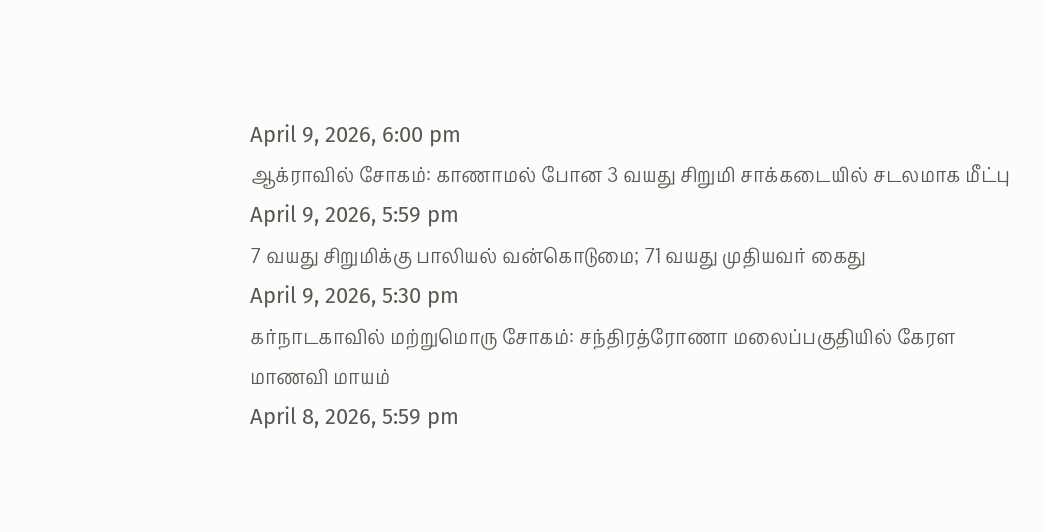April 9, 2026, 6:00 pm
ஆக்ராவில் சோகம்: காணாமல் போன 3 வயது சிறுமி சாக்கடையில் சடலமாக மீட்பு
April 9, 2026, 5:59 pm
7 வயது சிறுமிக்கு பாலியல் வன்கொடுமை; 71 வயது முதியவர் கைது
April 9, 2026, 5:30 pm
கர்நாடகாவில் மற்றுமொரு சோகம்: சந்திரத்ரோணா மலைப்பகுதியில் கேரள மாணவி மாயம்
April 8, 2026, 5:59 pm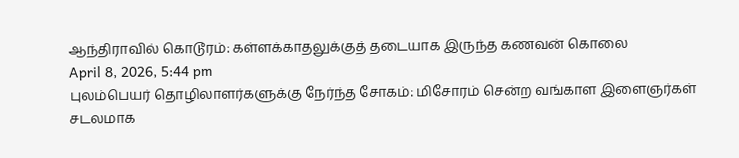ஆந்திராவில் கொடூரம்: கள்ளக்காதலுக்குத் தடையாக இருந்த கணவன் கொலை
April 8, 2026, 5:44 pm
புலம்பெயர் தொழிலாளர்களுக்கு நேர்ந்த சோகம்: மிசோரம் சென்ற வங்காள இளைஞர்கள் சடலமாக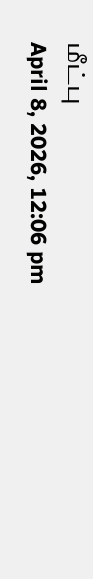மீட்பு
April 8, 2026, 12:06 pm